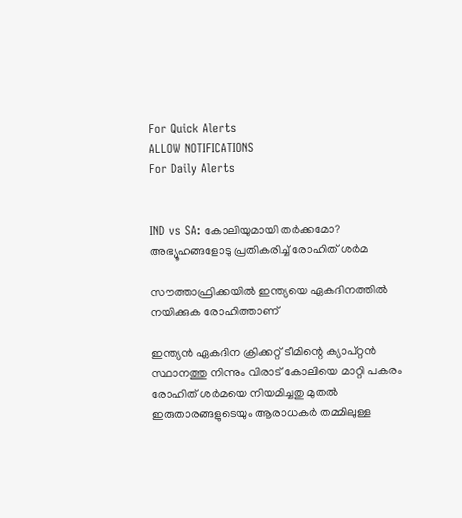For Quick Alerts
ALLOW NOTIFICATIONS
For Daily Alerts


IND vs SA: കോലിയുമായി തര്‍ക്കമോ? അഭ്യൂഹങ്ങളോടു പ്രതികരിച്ച് രോഹിത് ശര്‍മ

സൗത്താഫ്രിക്കയില്‍ ഇന്ത്യയെ ഏകദിനത്തില്‍ നയിക്കുക രോഹിത്താണ്

ഇന്ത്യന്‍ ഏകദിന ക്രിക്കറ്റ് ടീമിന്റെ ക്യാപ്റ്റന്‍ സ്ഥാനത്തു നിന്നും വിരാട് കോലിയെ മാറ്റി പകരം രോഹിത് ശര്‍മയെ നിയമിച്ചതു മുതല്‍ ഇരുതാരങ്ങളുടെയും ആരാധകര്‍ തമ്മിലുള്ള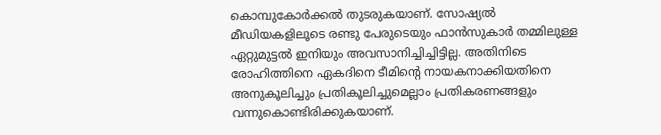കൊമ്പുകോര്‍ക്കല്‍ തുടരുകയാണ്. സോഷ്യല്‍ മീഡിയകളിലൂടെ രണ്ടു പേരുടെയും ഫാന്‍സുകാര്‍ തമ്മിലുള്ള ഏറ്റുമുട്ടല്‍ ഇനിയും അവസാനിച്ചിച്ചിട്ടില്ല. അതിനിടെ രോഹിത്തിനെ ഏകദിനെ ടീമിന്റെ നായകനാക്കിയതിനെ അനുകൂലിച്ചും പ്രതികൂലിച്ചുമെല്ലാം പ്രതികരണങ്ങളും വന്നുകൊണ്ടിരിക്കുകയാണ്.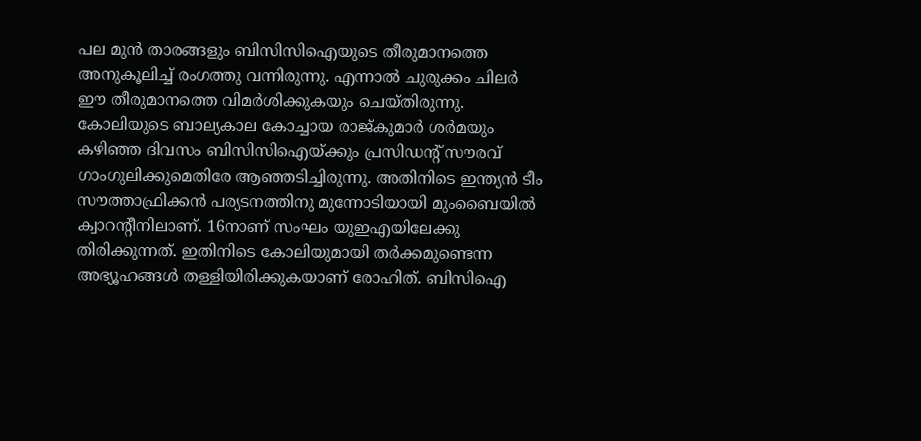പല മുന്‍ താരങ്ങളും ബിസിസിഐയുടെ തീരുമാനത്തെ അനുകൂലിച്ച് രംഗത്തു വന്നിരുന്നു. എന്നാല്‍ ചുരുക്കം ചിലര്‍ ഈ തീരുമാനത്തെ വിമര്‍ശിക്കുകയും ചെയ്തിരുന്നു. കോലിയുടെ ബാല്യകാല കോച്ചായ രാജ്കുമാര്‍ ശര്‍മയും കഴിഞ്ഞ ദിവസം ബിസിസിഐയ്ക്കും പ്രസിഡന്റ് സൗരവ് ഗാംഗുലിക്കുമെതിരേ ആഞ്ഞടിച്ചിരുന്നു. അതിനിടെ ഇന്ത്യന്‍ ടീം സൗത്താഫ്രിക്കന്‍ പര്യടനത്തിനു മുന്നോടിയായി മുംബൈയില്‍ ക്വാറന്റീനിലാണ്. 16നാണ് സംഘം യുഇഎയിലേക്കു തിരിക്കുന്നത്. ഇതിനിടെ കോലിയുമായി തര്‍ക്കമുണ്ടെന്ന അഭ്യൂഹങ്ങള്‍ തള്ളിയിരിക്കുകയാണ് രോഹിത്. ബിസിഐ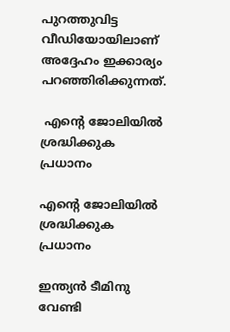പുറത്തുവിട്ട വീഡിയോയിലാണ് അദ്ദേഹം ഇക്കാര്യം പറഞ്ഞിരിക്കുന്നത്.

 എന്റെ ജോലിയില്‍ ശ്രദ്ധിക്കുക പ്രധാനം

എന്റെ ജോലിയില്‍ ശ്രദ്ധിക്കുക പ്രധാനം

ഇന്ത്യന്‍ ടീമിനു വേണ്ടി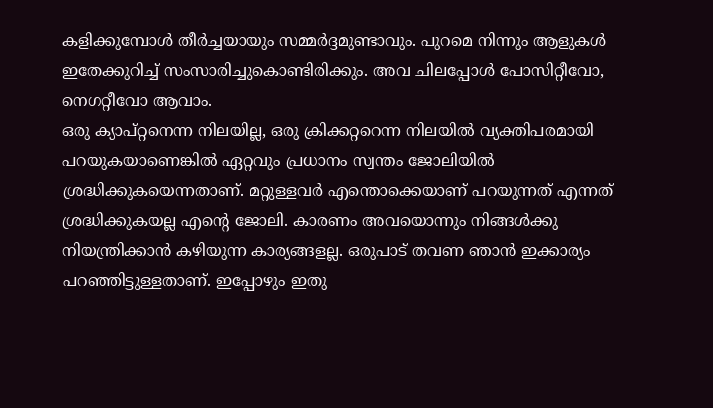കളിക്കുമ്പോള്‍ തീര്‍ച്ചയായും സമ്മര്‍ദ്ദമുണ്ടാവും. പുറമെ നിന്നും ആളുകള്‍ ഇതേക്കുറിച്ച് സംസാരിച്ചുകൊണ്ടിരിക്കും. അവ ചിലപ്പോള്‍ പോസിറ്റീവോ, നെഗറ്റീവോ ആവാം.
ഒരു ക്യാപ്റ്റനെന്ന നിലയില്ല, ഒരു ക്രിക്കറ്ററെന്ന നിലയില്‍ വ്യക്തിപരമായി പറയുകയാണെങ്കില്‍ ഏറ്റവും പ്രധാനം സ്വന്തം ജോലിയില്‍ ശ്രദ്ധിക്കുകയെന്നതാണ്. മറ്റുള്ളവര്‍ എന്തൊക്കെയാണ് പറയുന്നത് എന്നത് ശ്രദ്ധിക്കുകയല്ല എന്റെ ജോലി. കാരണം അവയൊന്നും നിങ്ങള്‍ക്കു നിയന്ത്രിക്കാന്‍ കഴിയുന്ന കാര്യങ്ങളല്ല. ഒരുപാട് തവണ ഞാന്‍ ഇക്കാര്യം പറഞ്ഞിട്ടുള്ളതാണ്. ഇപ്പോഴും ഇതു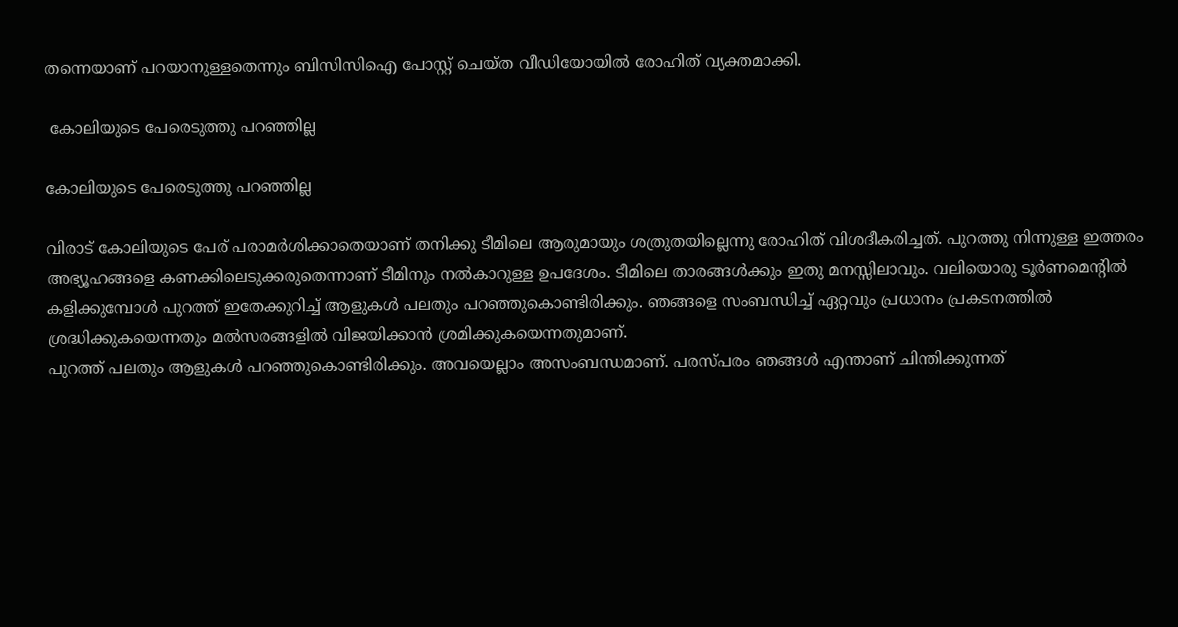തന്നെയാണ് പറയാനുള്ളതെന്നും ബിസിസിഐ പോസ്റ്റ് ചെയ്ത വീഡിയോയില്‍ രോഹിത് വ്യക്തമാക്കി.

 കോലിയുടെ പേരെടുത്തു പറഞ്ഞില്ല

കോലിയുടെ പേരെടുത്തു പറഞ്ഞില്ല

വിരാട് കോലിയുടെ പേര് പരാമര്‍ശിക്കാതെയാണ് തനിക്കു ടീമിലെ ആരുമായും ശത്രുതയില്ലെന്നു രോഹിത് വിശദീകരിച്ചത്. പുറത്തു നിന്നുള്ള ഇത്തരം അഭ്യൂഹങ്ങളെ കണക്കിലെടുക്കരുതെന്നാണ് ടീമിനും നല്‍കാറുള്ള ഉപദേശം. ടീമിലെ താരങ്ങള്‍ക്കും ഇതു മനസ്സിലാവും. വലിയൊരു ടൂര്‍ണമെന്റില്‍ കളിക്കുമ്പോള്‍ പുറത്ത് ഇതേക്കുറിച്ച് ആളുകള്‍ പലതും പറഞ്ഞുകൊണ്ടിരിക്കും. ഞങ്ങളെ സംബന്ധിച്ച് ഏറ്റവും പ്രധാനം പ്രകടനത്തില്‍ ശ്രദ്ധിക്കുകയെന്നതും മല്‍സരങ്ങളില്‍ വിജയിക്കാന്‍ ശ്രമിക്കുകയെന്നതുമാണ്.
പുറത്ത് പലതും ആളുകള്‍ പറഞ്ഞുകൊണ്ടിരിക്കും. അവയെല്ലാം അസംബന്ധമാണ്. പരസ്പരം ഞങ്ങള്‍ എന്താണ് ചിന്തിക്കുന്നത്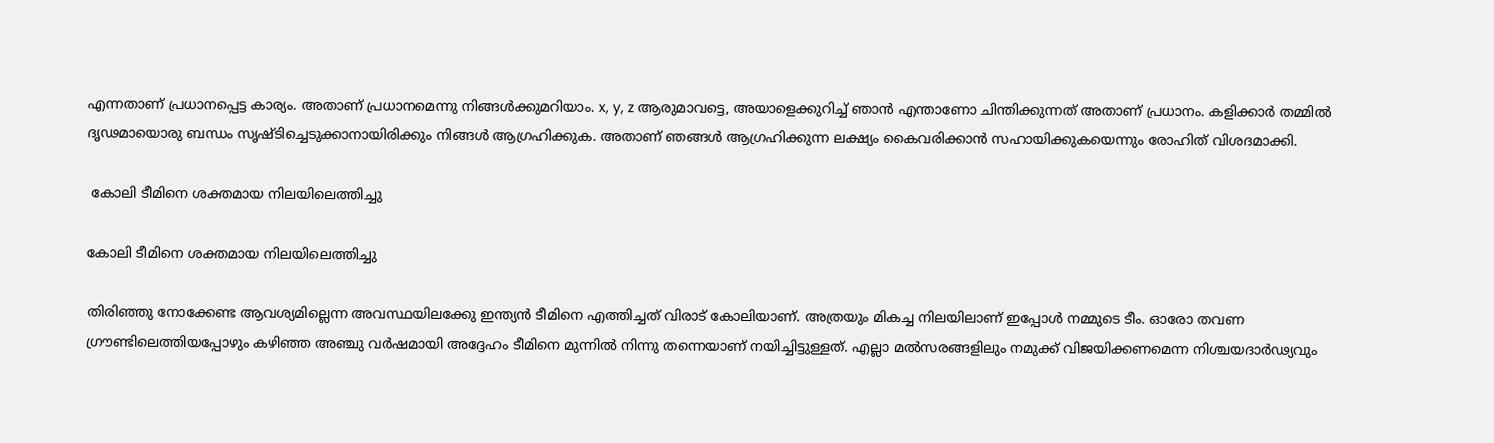എന്നതാണ് പ്രധാനപ്പെട്ട കാര്യം. അതാണ് പ്രധാനമെന്നു നിങ്ങള്‍ക്കുമറിയാം. x, y, z ആരുമാവട്ടെ, അയാളെക്കുറിച്ച് ഞാന്‍ എന്താണോ ചിന്തിക്കുന്നത് അതാണ് പ്രധാനം. കളിക്കാര്‍ തമ്മില്‍ ദൃഢമായൊരു ബന്ധം സൃഷ്ടിച്ചെടുക്കാനായിരിക്കും നിങ്ങള്‍ ആഗ്രഹിക്കുക. അതാണ് ഞങ്ങള്‍ ആഗ്രഹിക്കുന്ന ലക്ഷ്യം കൈവരിക്കാന്‍ സഹായിക്കുകയെന്നും രോഹിത് വിശദമാക്കി.

 കോലി ടീമിനെ ശക്തമായ നിലയിലെത്തിച്ചു

കോലി ടീമിനെ ശക്തമായ നിലയിലെത്തിച്ചു

തിരിഞ്ഞു നോക്കേണ്ട ആവശ്യമില്ലെന്ന അവസ്ഥയിലക്കേു ഇന്ത്യന്‍ ടീമിനെ എത്തിച്ചത് വിരാട് കോലിയാണ്. അത്രയും മികച്ച നിലയിലാണ് ഇപ്പോള്‍ നമ്മുടെ ടീം. ഓരോ തവണ ഗ്രൗണ്ടിലെത്തിയപ്പോഴും കഴിഞ്ഞ അഞ്ചു വര്‍ഷമായി അദ്ദേഹം ടീമിനെ മുന്നില്‍ നിന്നു തന്നെയാണ് നയിച്ചിട്ടുള്ളത്. എല്ലാ മല്‍സരങ്ങളിലും നമുക്ക് വിജയിക്കണമെന്ന നിശ്ചയദാര്‍ഢ്യവും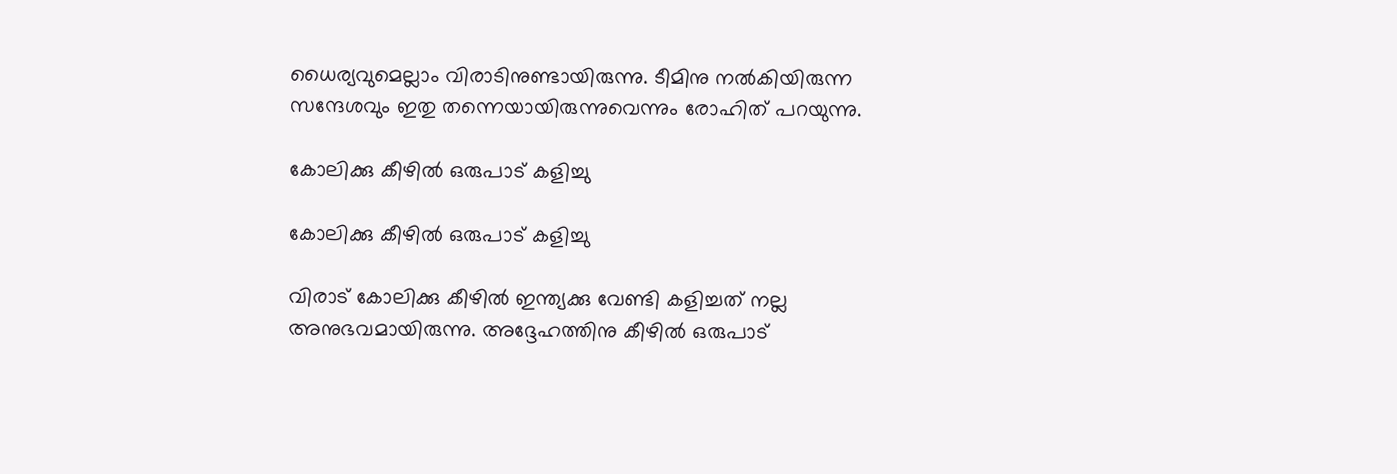ധൈര്യവുമെല്ലാം വിരാടിനുണ്ടായിരുന്നു. ടീമിനു നല്‍കിയിരുന്ന സന്ദേശവും ഇതു തന്നെയായിരുന്നുവെന്നും രോഹിത് പറയുന്നു.

കോലിക്കു കീഴില്‍ ഒരുപാട് കളിച്ചു

കോലിക്കു കീഴില്‍ ഒരുപാട് കളിച്ചു

വിരാട് കോലിക്കു കീഴില്‍ ഇന്ത്യക്കു വേണ്ടി കളിച്ചത് നല്ല അനുഭവമായിരുന്നു. അദ്ദേഹത്തിനു കീഴില്‍ ഒരുപാട്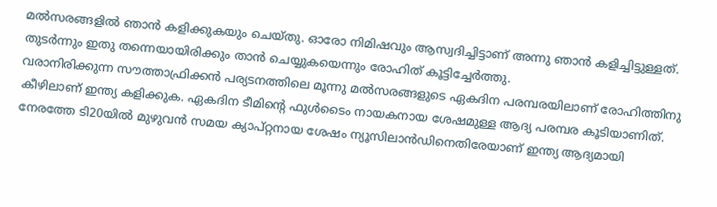മല്‍സരങ്ങളില്‍ ഞാന്‍ കളിക്കുകയും ചെയ്തു. ഓരോ നിമിഷവും ആസ്വദിച്ചിട്ടാണ് അന്നു ഞാന്‍ കളിച്ചിട്ടുള്ളത്. തുടര്‍ന്നും ഇതു തന്നെയായിരിക്കും താന്‍ ചെയ്യുകയെന്നും രോഹിത് കൂട്ടിച്ചേര്‍ത്തു.
വരാനിരിക്കുന്ന സൗത്താഫ്രിക്കന്‍ പര്യടനത്തിലെ മൂന്നു മല്‍സരങ്ങളുടെ ഏകദിന പരമ്പരയിലാണ് രോഹിത്തിനു കീഴിലാണ് ഇന്ത്യ കളിക്കുക. ഏകദിന ടീമിന്റെ ഫുള്‍ടൈം നായകനായ ശേഷമുള്ള ആദ്യ പരമ്പര കൂടിയാണിത്. നേരത്തേ ടി20യില്‍ മുഴുവന്‍ സമയ ക്യാപ്റ്റനായ ശേഷം ന്യൂസിലാന്‍ഡിനെതിരേയാണ് ഇന്ത്യ ആദ്യമായി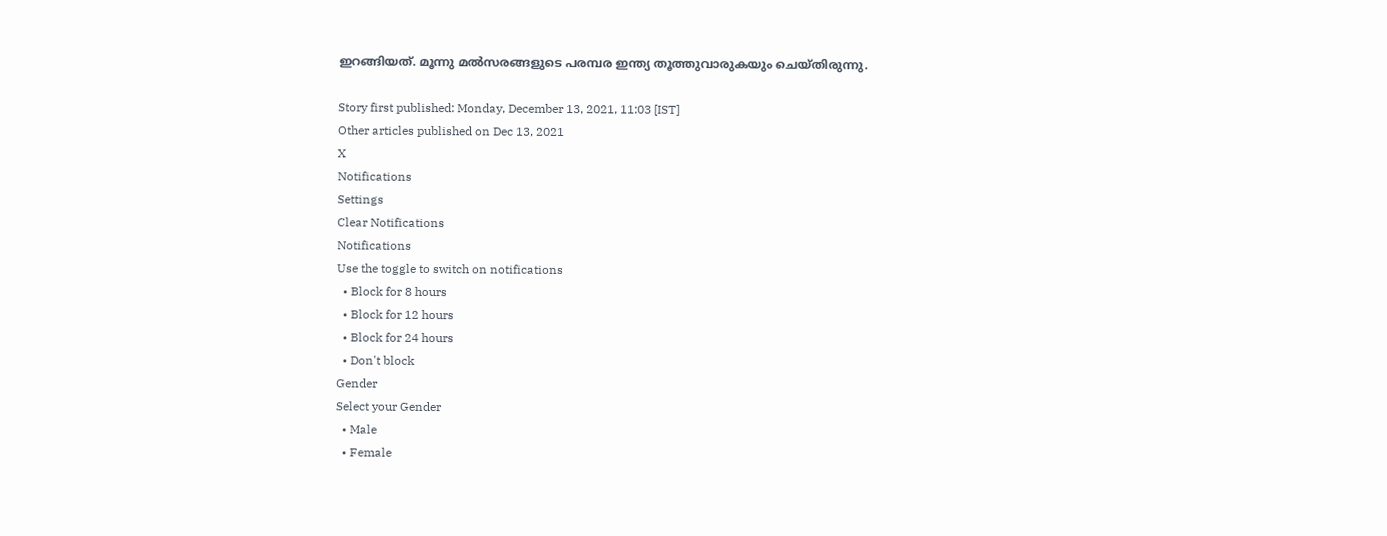ഇറങ്ങിയത്. മൂന്നു മല്‍സരങ്ങളുടെ പരമ്പര ഇന്ത്യ തൂത്തുവാരുകയും ചെയ്തിരുന്നു.

Story first published: Monday, December 13, 2021, 11:03 [IST]
Other articles published on Dec 13, 2021
X
Notifications
Settings
Clear Notifications
Notifications
Use the toggle to switch on notifications
  • Block for 8 hours
  • Block for 12 hours
  • Block for 24 hours
  • Don't block
Gender
Select your Gender
  • Male
  • Female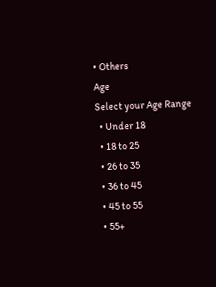• Others
Age
Select your Age Range
  • Under 18
  • 18 to 25
  • 26 to 35
  • 36 to 45
  • 45 to 55
  • 55+